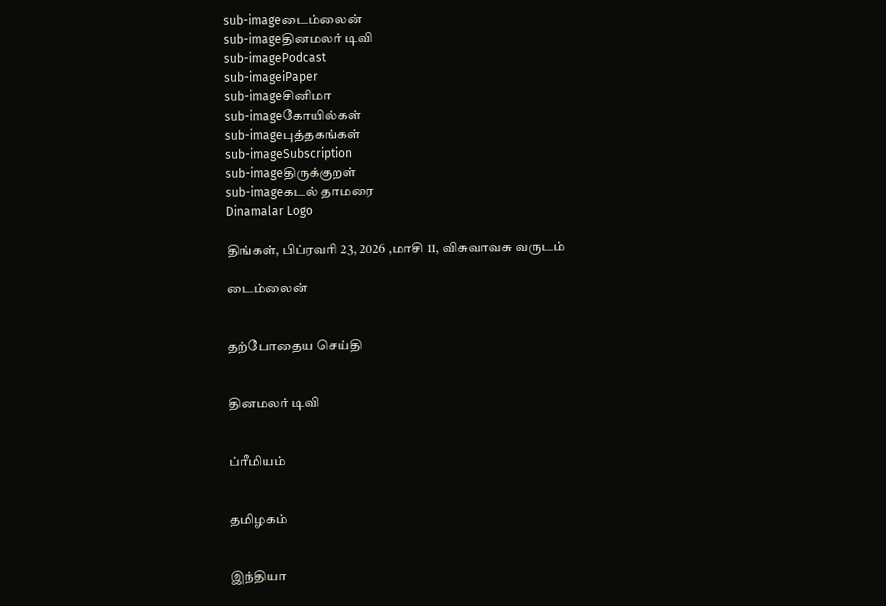sub-imageடைம்லைன்
sub-imageதினமலர் டிவி
sub-imagePodcast
sub-imageiPaper
sub-imageசினிமா
sub-imageகோயில்கள்
sub-imageபுத்தகங்கள்
sub-imageSubscription
sub-imageதிருக்குறள்
sub-imageகடல் தாமரை
Dinamalar Logo

திங்கள், பிப்ரவரி 23, 2026 ,மாசி 11, விசுவாவசு வருடம்

டைம்லைன்


தற்போதைய செய்தி


தினமலர் டிவி


ப்ரீமியம்


தமிழகம்


இந்தியா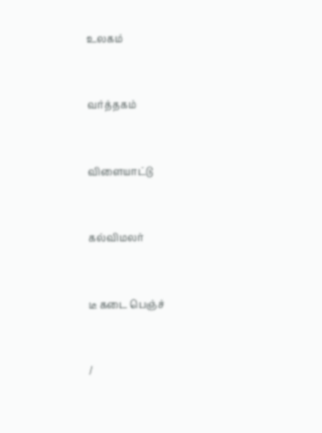உலகம்


வர்த்தகம்


விளையாட்டு


கல்விமலர்


டீ கடை பெஞ்ச்


/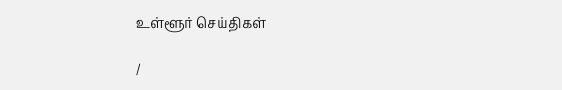உள்ளூர் செய்திகள்

/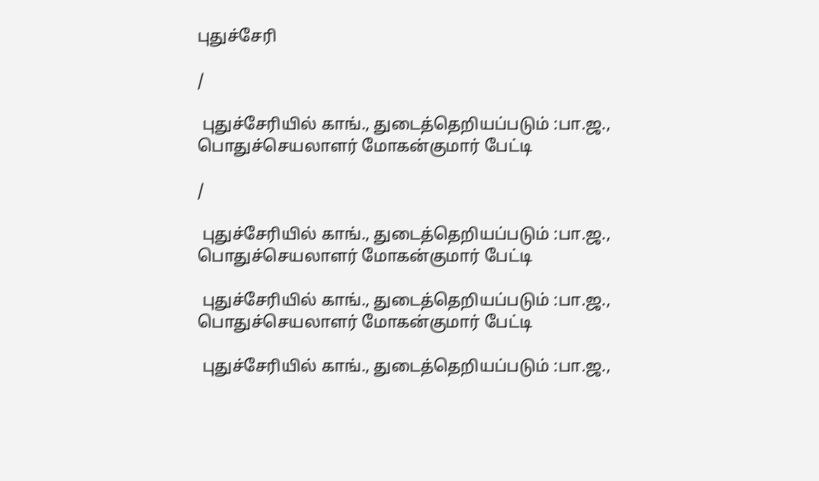புதுச்சேரி

/

 புதுச்சேரியில் காங்., துடைத்தெறியப்படும் :பா.ஜ., பொதுச்செயலாளர் மோகன்குமார் பேட்டி

/

 புதுச்சேரியில் காங்., துடைத்தெறியப்படும் :பா.ஜ., பொதுச்செயலாளர் மோகன்குமார் பேட்டி

 புதுச்சேரியில் காங்., துடைத்தெறியப்படும் :பா.ஜ., பொதுச்செயலாளர் மோகன்குமார் பேட்டி

 புதுச்சேரியில் காங்., துடைத்தெறியப்படும் :பா.ஜ.,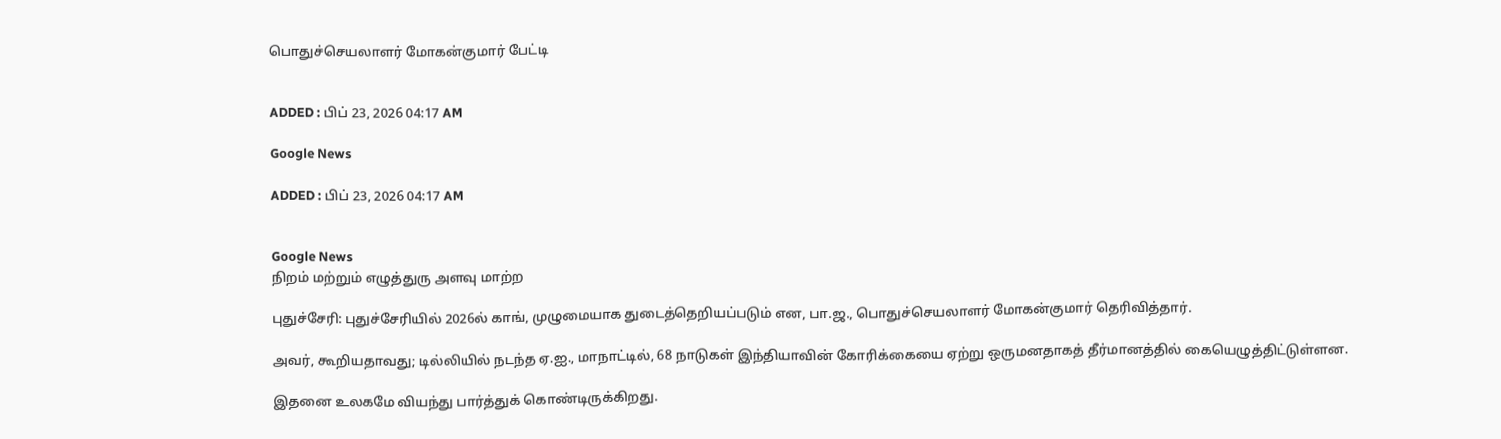பொதுச்செயலாளர் மோகன்குமார் பேட்டி


ADDED : பிப் 23, 2026 04:17 AM

Google News

ADDED : பிப் 23, 2026 04:17 AM


Google News
நிறம் மற்றும் எழுத்துரு அளவு மாற்ற

புதுச்சேரி: புதுச்சேரியில் 2026ல் காங், முழுமையாக துடைத்தெறியப்படும் என, பா.ஜ., பொதுச்செயலாளர் மோகன்குமார் தெரிவித்தார்.

அவர், கூறியதாவது; டில்லியில் நடந்த ஏ.ஐ., மாநாட்டில், 68 நாடுகள் இந்தியாவின் கோரிக்கையை ஏற்று ஒருமனதாகத் தீர்மானத்தில் கையெழுத்திட்டுள்ளன.

இதனை உலகமே வியந்து பார்த்துக் கொண்டிருக்கிறது.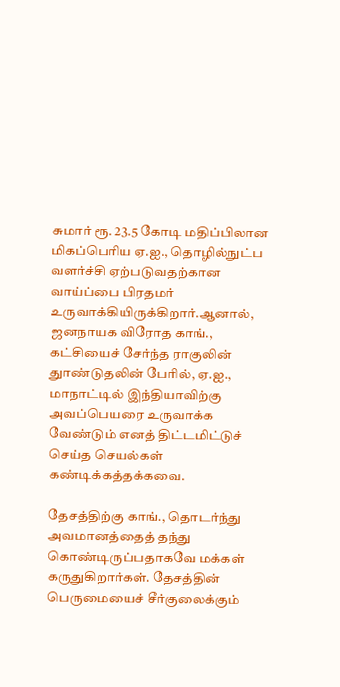சுமார் ரூ. 23.5 கோடி மதிப்பிலான மிகப்பெரிய ஏ.ஐ., தொழில்நுட்ப வளர்ச்சி ஏற்படுவதற்கான வாய்ப்பை பிரதமர் உருவாக்கியிருக்கிறார்.ஆனால், ஜனநாயக விரோத காங்., கட்சியைச் சேர்ந்த ராகுலின் துாண்டுதலின் பேரில், ஏ.ஐ., மாநாட்டில் இந்தியாவிற்கு அவப்பெயரை உருவாக்க வேண்டும் எனத் திட்டமிட்டுச் செய்த செயல்கள் கண்டிக்கத்தக்கவை.

தேசத்திற்கு காங்., தொடர்ந்து அவமானத்தைத் தந்து கொண்டிருப்பதாகவே மக்கள் கருதுகிறார்கள். தேசத்தின் பெருமையைச் சீர்குலைக்கும்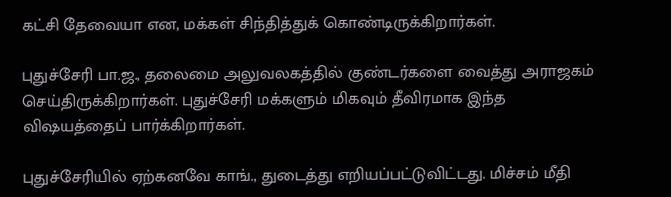கட்சி தேவையா என, மக்கள் சிந்தித்துக் கொண்டிருக்கிறார்கள்.

புதுச்சேரி பா.ஜ., தலைமை அலுவலகத்தில் குண்டர்களை வைத்து அராஜகம் செய்திருக்கிறார்கள். புதுச்சேரி மக்களும் மிகவும் தீவிரமாக இந்த விஷயத்தைப் பார்க்கிறார்கள்.

புதுச்சேரியில் ஏற்கனவே காங்., துடைத்து எறியப்பட்டுவிட்டது. மிச்சம் மீதி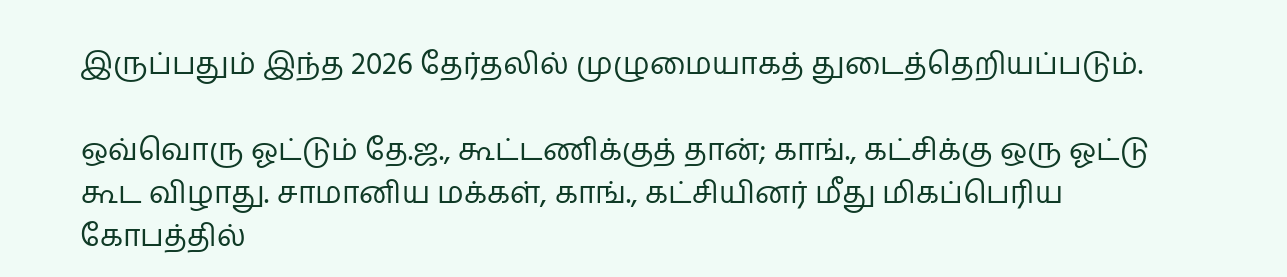இருப்பதும் இந்த 2026 தேர்தலில் முழுமையாகத் துடைத்தெறியப்படும்.

ஒவ்வொரு ஓட்டும் தே.ஜ., கூட்டணிக்குத் தான்; காங்., கட்சிக்கு ஒரு ஓட்டு கூட விழாது. சாமானிய மக்கள், காங்., கட்சியினர் மீது மிகப்பெரிய கோபத்தில்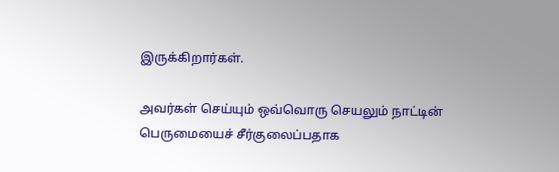இருக்கிறார்கள்.

அவர்கள் செய்யும் ஒவ்வொரு செயலும் நாட்டின் பெருமையைச் சீர்குலைப்பதாக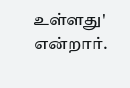உள்ளது' என்றார்.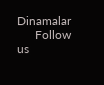Dinamalar
      Follow us